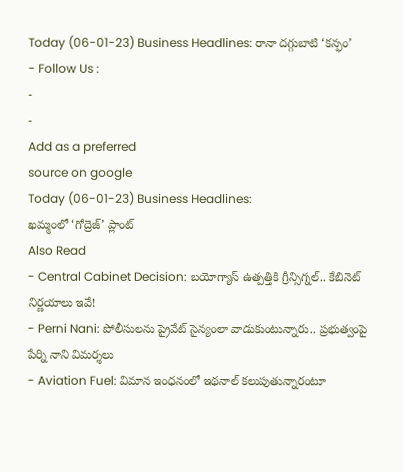Today (06-01-23) Business Headlines: రానా దగ్గుబాటి ‘కన్ఫం’
- Follow Us :
-
-
Add as a preferred
source on google
Today (06-01-23) Business Headlines:
ఖమ్మంలో ‘గోద్రెజ్’ ప్లాంట్
Also Read
- Central Cabinet Decision: బయోగ్యాస్ ఉత్పత్తికి గ్రీన్సిగ్నల్.. కేబినెట్ నిర్ణయాలు ఇవే!
- Perni Nani: పోలీసులను ప్రైవేట్ సైన్యంలా వాడుకుంటున్నారు.. ప్రభుత్వంపై పేర్ని నాని విమర్శలు
- Aviation Fuel: విమాన ఇంధనంలో ఇథనాల్ కలుపుతున్నారంటూ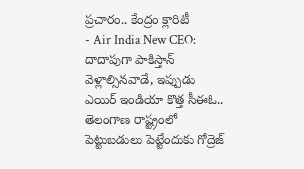ప్రచారం.. కేంద్రం క్లారిటీ
- Air India New CEO: దాదాపుగా పాకిస్తాన్ వెళ్లాల్సినవాడే, ఇప్పుడు ఎయిర్ ఇండియా కొత్త సీఈఓ..
తెలంగాణ రాష్ట్రంలో పెట్టుబడులు పెట్టేందుకు గోద్రెజ్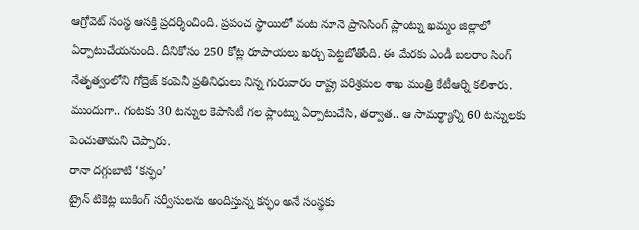ఆగ్రోవెట్ సంస్థ ఆసక్తి ప్రదర్శించింది. ప్రపంచ స్థాయిలో వంట నూనె ప్రాసెసింగ్ ప్లాంట్ను ఖమ్మం జిల్లాలో ఏర్పాటుచేయనుంది. దీనికోసం 250 కోట్ల రూపాయలు ఖర్చు పెట్టబోతోంది. ఈ మేరకు ఎండీ బలరాం సింగ్ నేతృత్వంలోని గోద్రెజ్ కంపెనీ ప్రతినిధులు నిన్న గురువారం రాష్ట్ర పరిశ్రమల శాఖ మంత్రి కేటీఆర్ని కలిశారు. ముందుగా.. గంటకు 30 టన్నుల కెపాసిటీ గల ప్లాంట్ను ఏర్పాటుచేసి, తర్వాత.. ఆ సామర్థ్యాన్ని 60 టన్నులకు పెంచుతామని చెప్పారు.
రానా దగ్గుబాటి ‘కన్ఫం’
ట్రైన్ టికెట్ల బుకింగ్ సర్వీసులను అందిస్తున్న కన్ఫం అనే సంస్థకు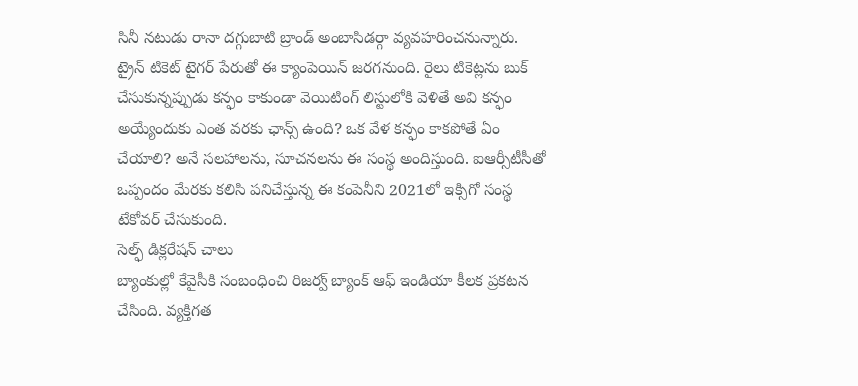సినీ నటుడు రానా దగ్గుబాటి బ్రాండ్ అంబాసిడర్గా వ్యవహరించనున్నారు. ట్రైన్ టికెట్ టైగర్ పేరుతో ఈ క్యాంపెయిన్ జరగనుంది. రైలు టికెట్లను బుక్ చేసుకున్నప్పుడు కన్ఫం కాకుండా వెయిటింగ్ లిస్టులోకి వెళితే అవి కన్ఫం అయ్యేందుకు ఎంత వరకు ఛాన్స్ ఉంది? ఒక వేళ కన్ఫం కాకపోతే ఏం చేయాలి? అనే సలహాలను, సూచనలను ఈ సంస్థ అందిస్తుంది. ఐఆర్సీటీసీతో ఒప్పందం మేరకు కలిసి పనిచేస్తున్న ఈ కంపెనీని 2021లో ఇక్సిగో సంస్థ టేకోవర్ చేసుకుంది.
సెల్ఫ్ డిక్లరేషన్ చాలు
బ్యాంకుల్లో కేవైసీకి సంబంధించి రిజర్వ్ బ్యాంక్ ఆఫ్ ఇండియా కీలక ప్రకటన చేసింది. వ్యక్తిగత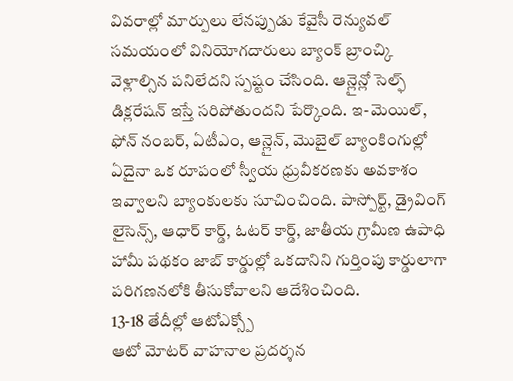వివరాల్లో మార్పులు లేనప్పుడు కేవైసీ రెన్యువల్ సమయంలో వినియోగదారులు బ్యాంక్ బ్రాంచ్కి వెళ్లాల్సిన పనిలేదని స్పష్టం చేసింది. ఆన్లైన్లో సెల్ఫ్ డిక్లరేషన్ ఇస్తే సరిపోతుందని పేర్కొంది. ఇ-మెయిల్, ఫోన్ నంబర్, ఏటీఎం, ఆన్లైన్, మొబైల్ బ్యాంకింగుల్లో ఏదైనా ఒక రూపంలో స్వీయ ధ్రువీకరణకు అవకాశం ఇవ్వాలని బ్యాంకులకు సూచించింది. పాస్పోర్ట్, డ్రైవింగ్ లైసెన్స్, ఆధార్ కార్డ్, ఓటర్ కార్డ్, జాతీయ గ్రామీణ ఉపాధి హామీ పథకం జాబ్ కార్డుల్లో ఒకదానిని గుర్తింపు కార్డులాగా పరిగణనలోకి తీసుకోవాలని ఆదేశించింది.
13-18 తేదీల్లో ఆటోఎక్స్పో
ఆటో మోటర్ వాహనాల ప్రదర్శన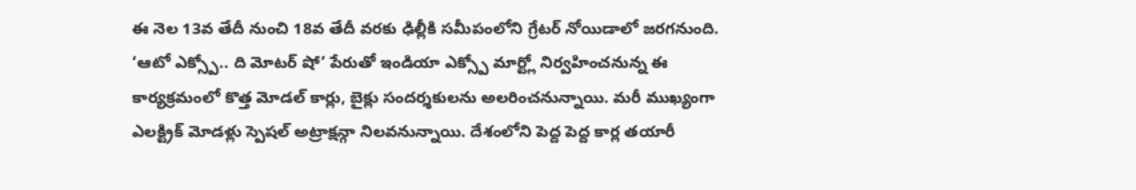ఈ నెల 13వ తేదీ నుంచి 18వ తేదీ వరకు ఢిల్లీకి సమీపంలోని గ్రేటర్ నోయిడాలో జరగనుంది. ‘ఆటో ఎక్స్పో.. ది మోటర్ షో’ పేరుతో ఇండియా ఎక్స్పో మార్ట్లో నిర్వహించనున్న ఈ కార్యక్రమంలో కొత్త మోడల్ కార్లు, బైక్లు సందర్శకులను అలరించనున్నాయి. మరీ ముఖ్యంగా ఎలక్ట్రిక్ మోడళ్లు స్పెషల్ అట్రాక్షన్గా నిలవనున్నాయి. దేశంలోని పెద్ద పెద్ద కార్ల తయారీ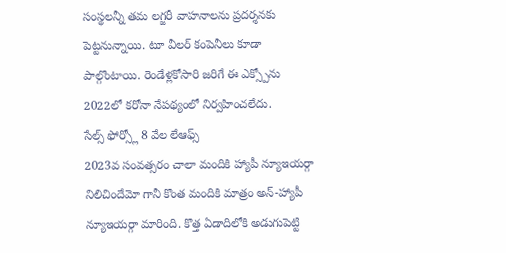సంస్థలన్నీ తమ లగ్జరీ వాహనాలను ప్రదర్శనకు పెట్టనున్నాయి. టూ వీలర్ కంపెనీలు కూడా పాల్గొంటాయి. రెండేళ్లకోసారి జరిగే ఈ ఎక్స్పోను 2022లో కరోనా నేపథ్యంలో నిర్వహించలేదు.
సేల్స్ ఫోర్స్లో 8 వేల లేఆఫ్స్
2023వ సంవత్సరం చాలా మందికి హ్యాపీ న్యూఇయర్గా నిలిచిందేమో గానీ కొంత మందికి మాత్రం అన్-హ్యాపీ న్యూఇయర్గా మారింది. కొత్త ఏడాదిలోకి అడుగుపెట్టి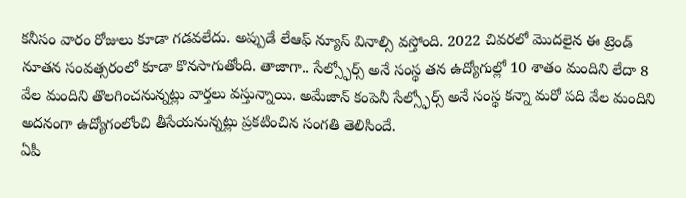కనీసం వారం రోజులు కూడా గడవలేదు. అప్పుడే లేఆఫ్ న్యూస్ వినాల్సి వస్తోంది. 2022 చివరలో మొదలైన ఈ ట్రెండ్ నూతన సంవత్సరంలో కూడా కొనసాగుతోంది. తాజాగా.. సేల్స్ఫోర్స్ అనే సంస్థ తన ఉద్యోగుల్లో 10 శాతం మందిని లేదా 8 వేల మందిని తొలగించనున్నట్లు వార్తలు వస్తున్నాయి. అమేజాన్ కంపెనీ సేల్స్ఫోర్స్ అనే సంస్థ కన్నా మరో పది వేల మందిని అదనంగా ఉద్యోగంలోంచి తీసేయనున్నట్లు ప్రకటించిన సంగతి తెలిసిందే.
ఏపీ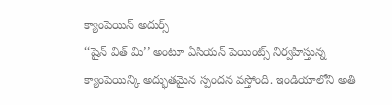క్యాంపెయిన్ అదుర్స్
‘‘షైన్ విత్ మి’’ అంటూ ఏసియన్ పెయింట్స్ నిర్వహిస్తున్న క్యాంపెయిన్కి అద్భుతమైన స్పందన వస్తోంది. ఇండియాలోని అతి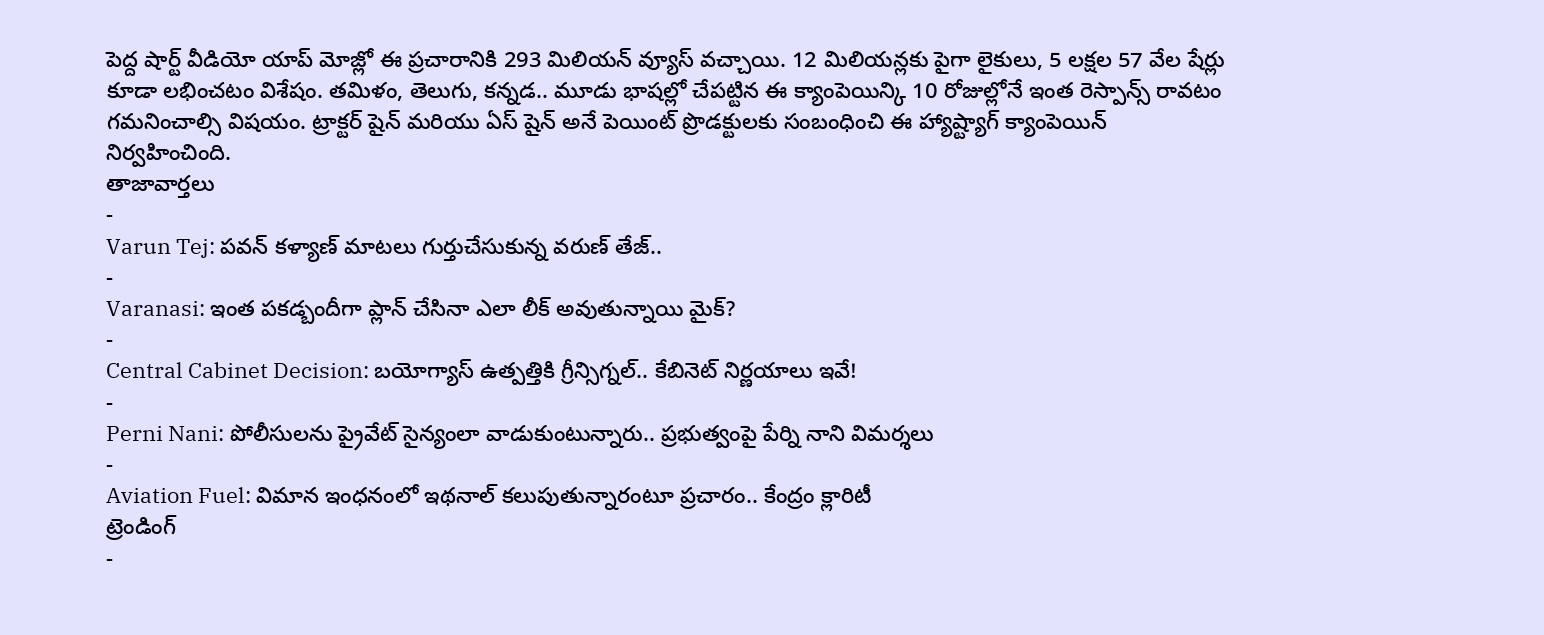పెద్ద షార్ట్ వీడియో యాప్ మోజ్లో ఈ ప్రచారానికి 293 మిలియన్ వ్యూస్ వచ్చాయి. 12 మిలియన్లకు పైగా లైకులు, 5 లక్షల 57 వేల షేర్లు కూడా లభించటం విశేషం. తమిళం, తెలుగు, కన్నడ.. మూడు భాషల్లో చేపట్టిన ఈ క్యాంపెయిన్కి 10 రోజుల్లోనే ఇంత రెస్పాన్స్ రావటం గమనించాల్సి విషయం. ట్రాక్టర్ షైన్ మరియు ఏస్ షైన్ అనే పెయింట్ ప్రొడక్టులకు సంబంధించి ఈ హ్యాష్ట్యాగ్ క్యాంపెయిన్ నిర్వహించింది.
తాజావార్తలు
-
Varun Tej: పవన్ కళ్యాణ్ మాటలు గుర్తుచేసుకున్న వరుణ్ తేజ్..
-
Varanasi: ఇంత పకడ్బందీగా ప్లాన్ చేసినా ఎలా లీక్ అవుతున్నాయి మైక్?
-
Central Cabinet Decision: బయోగ్యాస్ ఉత్పత్తికి గ్రీన్సిగ్నల్.. కేబినెట్ నిర్ణయాలు ఇవే!
-
Perni Nani: పోలీసులను ప్రైవేట్ సైన్యంలా వాడుకుంటున్నారు.. ప్రభుత్వంపై పేర్ని నాని విమర్శలు
-
Aviation Fuel: విమాన ఇంధనంలో ఇథనాల్ కలుపుతున్నారంటూ ప్రచారం.. కేంద్రం క్లారిటీ
ట్రెండింగ్
-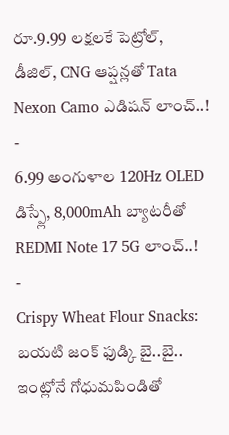రూ.9.99 లక్షలకే పెట్రోల్, డీజిల్, CNG ఆప్షన్లతో Tata Nexon Camo ఎడిషన్ లాంచ్..!
-
6.99 అంగుళాల 120Hz OLED డిస్ప్లే, 8,000mAh బ్యాటరీతో REDMI Note 17 5G లాంచ్..!
-
Crispy Wheat Flour Snacks: బయటి జంక్ ఫుడ్కి బై..బై.. ఇంట్లోనే గోధుమపిండితో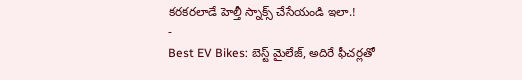కరకరలాడే హెల్తీ స్నాక్స్ చేసేయండి ఇలా.!
-
Best EV Bikes: బెస్ట్ మైలేజ్, అదిరే ఫీచర్లతో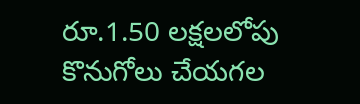రూ.1.50 లక్షలలోపు కొనుగోలు చేయగల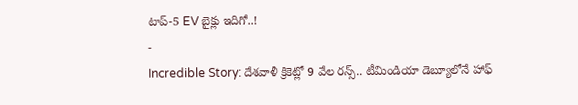టాప్-5 EV బైక్లు ఇదిగో..!
-
Incredible Story: దేశవాళీ క్రికెట్లో 9 వేల రన్స్.. టీమిండియా డెబ్యూలోనే హాఫ్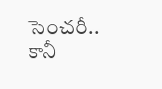సెంచరీ.. కానీ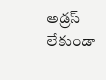అడ్రస్ లేకుండా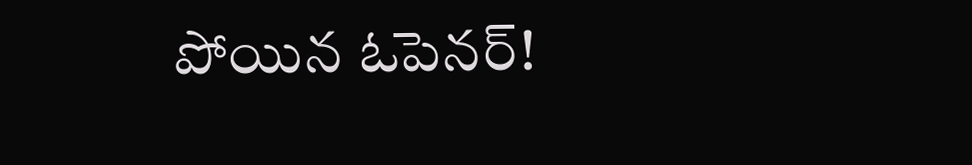పోయిన ఓపెనర్!